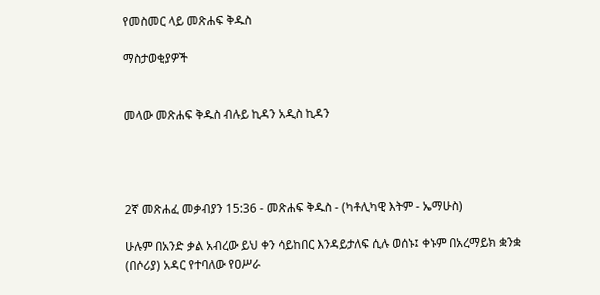የመስመር ላይ መጽሐፍ ቅዱስ

ማስታወቂያዎች


መላው መጽሐፍ ቅዱስ ብሉይ ኪዳን አዲስ ኪዳን




2ኛ መጽሐፈ መቃብያን 15:36 - መጽሐፍ ቅዱስ - (ካቶሊካዊ እትም - ኤማሁስ)

ሁሉም በአንድ ቃል አብረው ይህ ቀን ሳይከበር እንዳይታለፍ ሲሉ ወሰኑ፤ ቀኑም በአረማይክ ቋንቋ (በሶሪያ) አዳር የተባለው የዐሥራ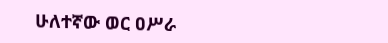ሁለተኛው ወር ዐሥራ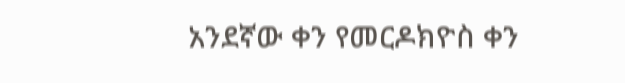አንደኛው ቀን የመርዶክዮስ ቀን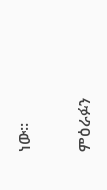ነው።

ምዕራፉን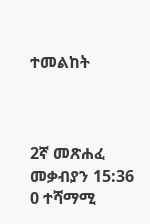ተመልከት



2ኛ መጽሐፈ መቃብያን 15:36
0 ተሻማሚ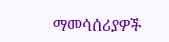ማመሳሰሪያዎች